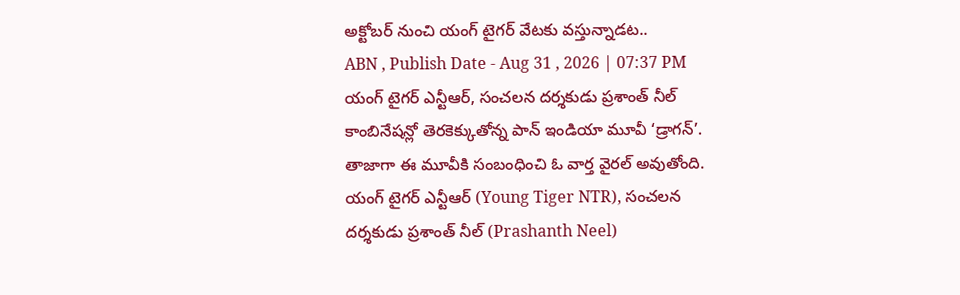అక్టోబర్ నుంచి యంగ్ టైగర్ వేటకు వస్తున్నాడట..
ABN , Publish Date - Aug 31 , 2026 | 07:37 PM
యంగ్ టైగర్ ఎన్టీఆర్, సంచలన దర్శకుడు ప్రశాంత్ నీల్ కాంబినేషన్లో తెరకెక్కుతోన్న పాన్ ఇండియా మూవీ ‘డ్రాగన్’. తాజాగా ఈ మూవీకి సంబంధించి ఓ వార్త వైరల్ అవుతోంది.
యంగ్ టైగర్ ఎన్టీఆర్ (Young Tiger NTR), సంచలన దర్శకుడు ప్రశాంత్ నీల్ (Prashanth Neel)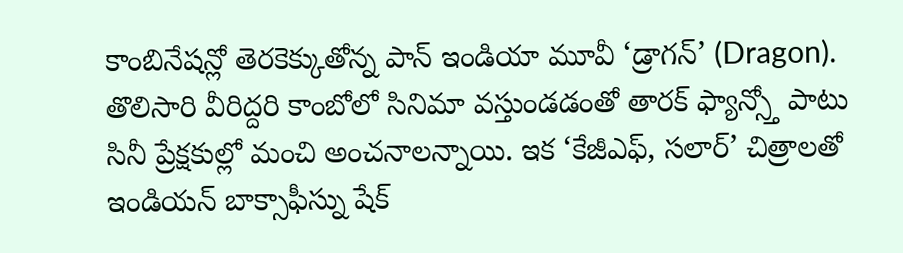కాంబినేషన్లో తెరకెక్కుతోన్న పాన్ ఇండియా మూవీ ‘డ్రాగన్’ (Dragon). తొలిసారి వీరిద్దరి కాంబోలో సినిమా వస్తుండడంతో తారక్ ఫ్యాన్స్తో పాటు సినీ ప్రేక్షకుల్లో మంచి అంచనాలన్నాయి. ఇక ‘కేజీఎఫ్, సలార్’ చిత్రాలతో ఇండియన్ బాక్సాఫీస్ను షేక్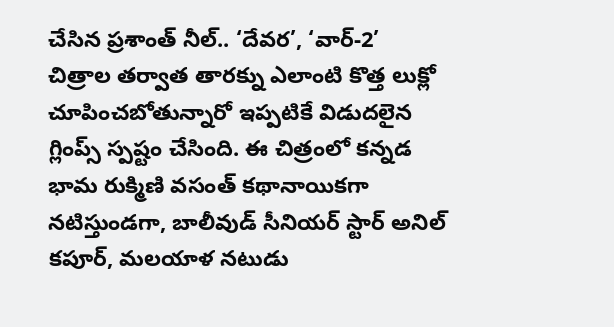చేసిన ప్రశాంత్ నీల్.. ‘దేవర’, ‘వార్-2’ చిత్రాల తర్వాత తారక్ను ఎలాంటి కొత్త లుక్లో చూపించబోతున్నారో ఇప్పటికే విడుదలైన గ్లింప్స్ స్పష్టం చేసింది. ఈ చిత్రంలో కన్నడ భామ రుక్మిణి వసంత్ కథానాయికగా నటిస్తుండగా, బాలీవుడ్ సీనియర్ స్టార్ అనిల్ కపూర్, మలయాళ నటుడు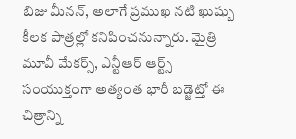బిజు మీనన్, అలాగే ప్రముఖ నటి ఖుష్బు కీలక పాత్రల్లో కనిపించనున్నారు. మైత్రి మూవీ మేకర్స్, ఎన్టీఆర్ ఆర్ట్స్ సంయుక్తంగా అత్యంత భారీ బడ్జెట్తో ఈ చిత్రాన్ని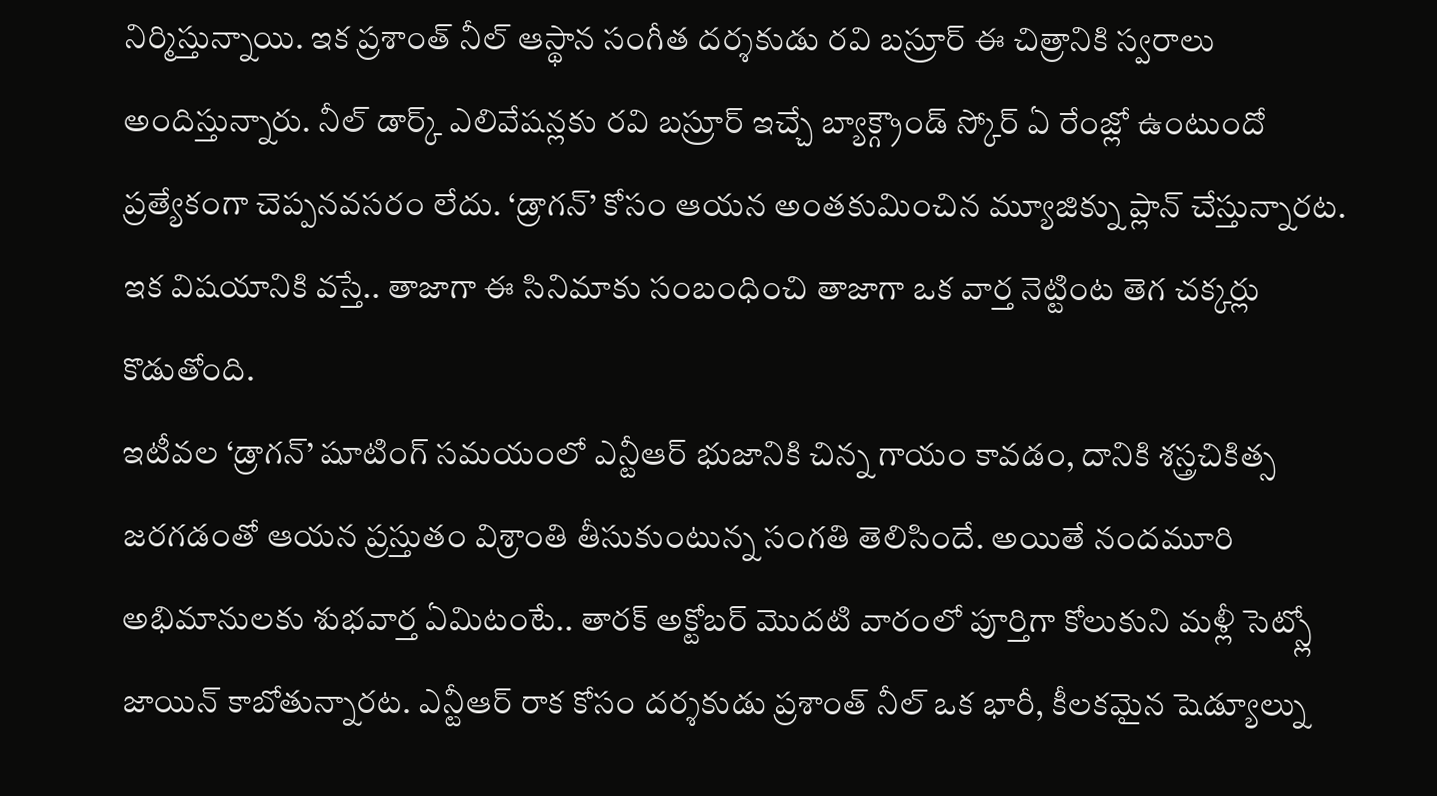నిర్మిస్తున్నాయి. ఇక ప్రశాంత్ నీల్ ఆస్థాన సంగీత దర్శకుడు రవి బస్రూర్ ఈ చిత్రానికి స్వరాలు అందిస్తున్నారు. నీల్ డార్క్ ఎలివేషన్లకు రవి బస్రూర్ ఇచ్చే బ్యాక్గ్రౌండ్ స్కోర్ ఏ రేంజ్లో ఉంటుందో ప్రత్యేకంగా చెప్పనవసరం లేదు. ‘డ్రాగన్’ కోసం ఆయన అంతకుమించిన మ్యూజిక్ను ప్లాన్ చేస్తున్నారట. ఇక విషయానికి వస్తే.. తాజాగా ఈ సినిమాకు సంబంధించి తాజాగా ఒక వార్త నెట్టింట తెగ చక్కర్లు కొడుతోంది.
ఇటీవల ‘డ్రాగన్’ షూటింగ్ సమయంలో ఎన్టీఆర్ భుజానికి చిన్న గాయం కావడం, దానికి శస్త్రచికిత్స జరగడంతో ఆయన ప్రస్తుతం విశ్రాంతి తీసుకుంటున్న సంగతి తెలిసిందే. అయితే నందమూరి అభిమానులకు శుభవార్త ఏమిటంటే.. తారక్ అక్టోబర్ మొదటి వారంలో పూర్తిగా కోలుకుని మళ్లీ సెట్స్లో జాయిన్ కాబోతున్నారట. ఎన్టీఆర్ రాక కోసం దర్శకుడు ప్రశాంత్ నీల్ ఒక భారీ, కీలకమైన షెడ్యూల్ను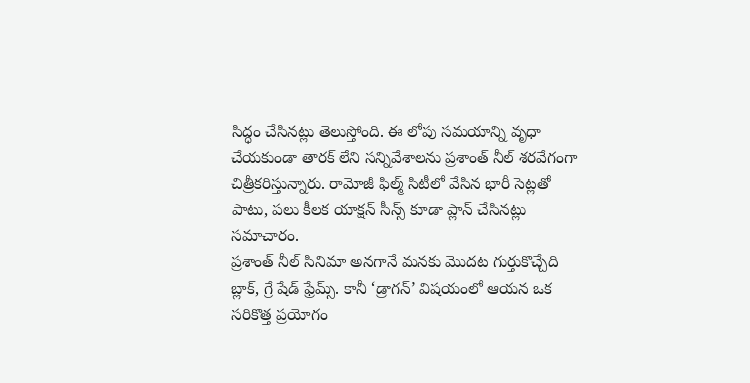సిద్ధం చేసినట్లు తెలుస్తోంది. ఈ లోపు సమయాన్ని వృధా చేయకుండా తారక్ లేని సన్నివేశాలను ప్రశాంత్ నీల్ శరవేగంగా చిత్రీకరిస్తున్నారు. రామోజీ ఫిల్మ్ సిటీలో వేసిన భారీ సెట్లతో పాటు, పలు కీలక యాక్షన్ సీన్స్ కూడా ప్లాన్ చేసినట్లు సమాచారం.
ప్రశాంత్ నీల్ సినిమా అనగానే మనకు మొదట గుర్తుకొచ్చేది బ్లాక్, గ్రే షేడ్ ఫ్రేమ్స్. కానీ ‘డ్రాగన్’ విషయంలో ఆయన ఒక సరికొత్త ప్రయోగం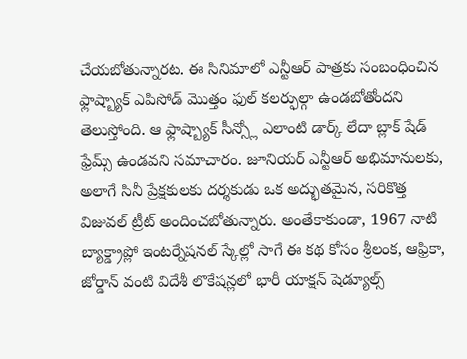చేయబోతున్నారట. ఈ సినిమాలో ఎన్టీఆర్ పాత్రకు సంబంధించిన ఫ్లాష్బ్యాక్ ఎపిసోడ్ మొత్తం ఫుల్ కలర్ఫుల్గా ఉండబోతోందని తెలుస్తోంది. ఆ ఫ్లాష్బ్యాక్ సీన్స్లో ఎలాంటి డార్క్ లేదా బ్లాక్ షేడ్ ఫ్రేమ్స్ ఉండవని సమాచారం. జూనియర్ ఎన్టీఆర్ అభిమానులకు, అలాగే సినీ ప్రేక్షకులకు దర్శకుడు ఒక అద్భుతమైన, సరికొత్త విజువల్ ట్రీట్ అందించబోతున్నారు. అంతేకాకుండా, 1967 నాటి బ్యాక్డ్రాప్లో ఇంటర్నేషనల్ స్కేల్లో సాగే ఈ కథ కోసం శ్రీలంక, ఆఫ్రికా, జోర్డాన్ వంటి విదేశీ లొకేషన్లలో భారీ యాక్షన్ షెడ్యూల్స్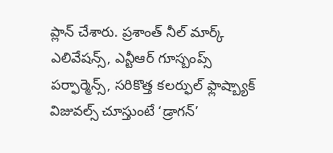ప్లాన్ చేశారు. ప్రశాంత్ నీల్ మార్క్ ఎలివేషన్స్, ఎన్టీఆర్ గూస్బంప్స్ పర్ఫార్మెన్స్, సరికొత్త కలర్ఫుల్ ఫ్లాష్బ్యాక్ విజువల్స్ చూస్తుంటే ‘డ్రాగన్’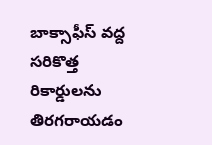బాక్సాఫీస్ వద్ద సరికొత్త రికార్డులను తిరగరాయడం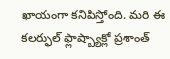ఖాయంగా కనిపిస్తోంది. మరి ఈ కలర్ఫుల్ ఫ్లాష్బ్యాక్లో ప్రశాంత్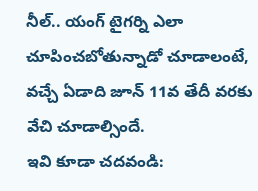నీల్.. యంగ్ టైగర్ని ఎలా చూపించబోతున్నాడో చూడాలంటే, వచ్చే ఏడాది జూన్ 11వ తేదీ వరకు వేచి చూడాల్సిందే.
ఇవి కూడా చదవండి: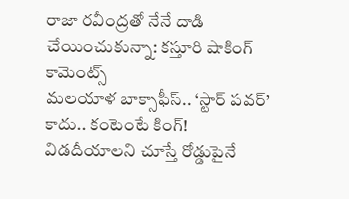రాజా రవీంద్రతో నేనే దాడి చేయించుకున్నా: కస్తూరి షాకింగ్ కామెంట్స్
మలయాళ బాక్సాఫీస్.. ‘స్టార్ పవర్’ కాదు.. కంటెంటే కింగ్!
విడదీయాలని చూస్తే రోడ్డుపైనే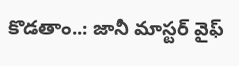కొడతాం..: జానీ మాస్టర్ వైఫ్